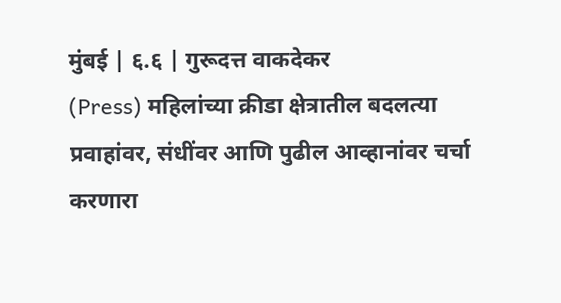मुंबई | ६.६ | गुरूदत्त वाकदेकर
(Press) महिलांच्या क्रीडा क्षेत्रातील बदलत्या प्रवाहांवर, संधींवर आणि पुढील आव्हानांवर चर्चा करणारा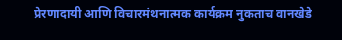प्रेरणादायी आणि विचारमंथनात्मक कार्यक्रम नुकताच वानखेडे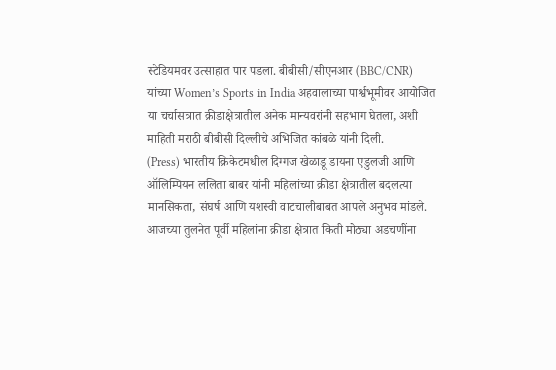स्टेडियमवर उत्साहात पार पडला. बीबीसी/सीएनआर (BBC/CNR) यांच्या Women’s Sports in India अहवालाच्या पार्श्वभूमीवर आयोजित या चर्चासत्रात क्रीडाक्षेत्रातील अनेक मान्यवरांनी सहभाग घेतला, अशी माहिती मराठी बीबीसी दिल्लीचे अभिजित कांबळे यांनी दिली.
(Press) भारतीय क्रिकेटमधील दिग्गज खेळाडू डायना एडुलजी आणि ऑलिम्पियन ललिता बाबर यांनी महिलांच्या क्रीडा क्षेत्रातील बदलत्या मानसिकता, संघर्ष आणि यशस्वी वाटचालीबाबत आपले अनुभव मांडले. आजच्या तुलनेत पूर्वी महिलांना क्रीडा क्षेत्रात किती मोठ्या अडचणींना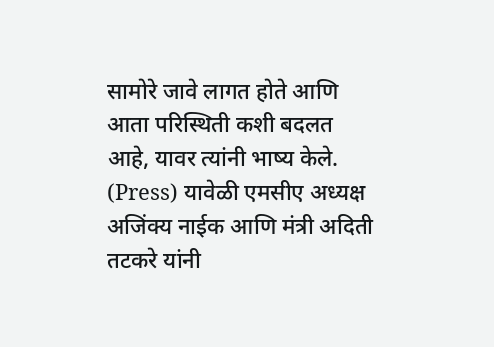सामोरे जावे लागत होते आणि आता परिस्थिती कशी बदलत आहे, यावर त्यांनी भाष्य केले.
(Press) यावेळी एमसीए अध्यक्ष अजिंक्य नाईक आणि मंत्री अदिती तटकरे यांनी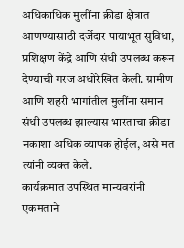अधिकाधिक मुलींना क्रीडा क्षेत्रात आणण्यासाठी दर्जेदार पायाभूत सुविधा, प्रशिक्षण केंद्रे आणि संधी उपलब्ध करून देण्याची गरज अधोरेखित केली. ग्रामीण आणि शहरी भागांतील मुलींना समान संधी उपलब्ध झाल्यास भारताचा क्रीडा नकाशा अधिक व्यापक होईल, असे मत त्यांनी व्यक्त केले.
कार्यक्रमात उपस्थित मान्यवरांनी एकमताने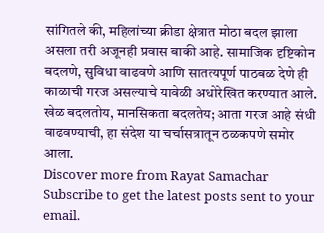सांगितले की, महिलांच्या क्रीडा क्षेत्रात मोठा बदल झाला असला तरी अजूनही प्रवास बाकी आहे. सामाजिक दृष्टिकोन बदलणे, सुविधा वाढवणे आणि सातत्यपूर्ण पाठबळ देणे ही काळाची गरज असल्याचे यावेळी अधोरेखित करण्यात आले.
खेळ बदलतोय, मानसिकता बदलतेय; आता गरज आहे संधी वाढवण्याची, हा संदेश या चर्चासत्रातून ठळकपणे समोर आला.
Discover more from Rayat Samachar
Subscribe to get the latest posts sent to your email.